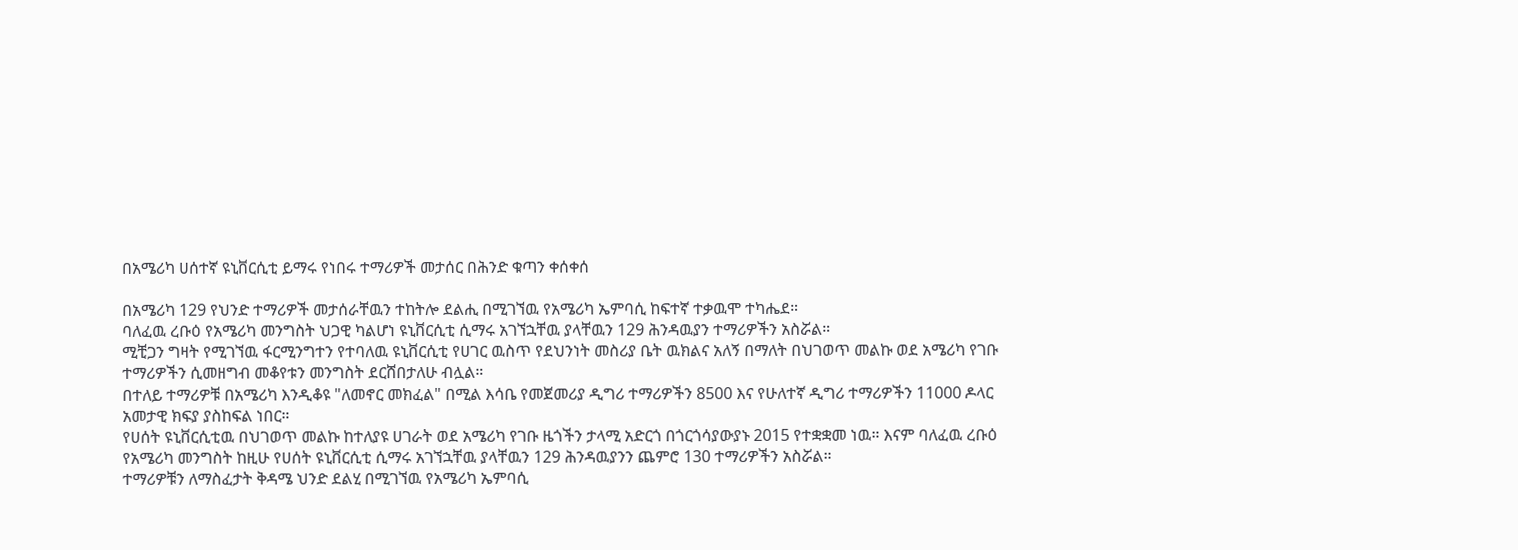በአሜሪካ ሀሰተኛ ዩኒቨርሲቲ ይማሩ የነበሩ ተማሪዎች መታሰር በሕንድ ቁጣን ቀሰቀሰ

በአሜሪካ 129 የህንድ ተማሪዎች መታሰራቸዉን ተከትሎ ደልሒ በሚገኘዉ የአሜሪካ ኤምባሲ ከፍተኛ ተቃዉሞ ተካሔደ።
ባለፈዉ ረቡዕ የአሜሪካ መንግስት ህጋዊ ካልሆነ ዩኒቨርሲቲ ሲማሩ አገኘኋቸዉ ያላቸዉን 129 ሕንዳዉያን ተማሪዎችን አስሯል።
ሚቺጋን ግዛት የሚገኘዉ ፋርሚንግተን የተባለዉ ዩኒቨርሲቲ የሀገር ዉስጥ የደህንነት መስሪያ ቤት ዉክልና አለኝ በማለት በህገወጥ መልኩ ወደ አሜሪካ የገቡ ተማሪዎችን ሲመዘግብ መቆየቱን መንግስት ደርሸበታለሁ ብሏል።
በተለይ ተማሪዎቹ በአሜሪካ እንዲቆዩ "ለመኖር መክፈል" በሚል እሳቤ የመጀመሪያ ዲግሪ ተማሪዎችን 8500 እና የሁለተኛ ዲግሪ ተማሪዎችን 11000 ዶላር አመታዊ ክፍያ ያስከፍል ነበር።
የሀሰት ዩኒቨርሲቲዉ በህገወጥ መልኩ ከተለያዩ ሀገራት ወደ አሜሪካ የገቡ ዜጎችን ታላሚ አድርጎ በጎርጎሳያውያኑ 2015 የተቋቋመ ነዉ። እናም ባለፈዉ ረቡዕ የአሜሪካ መንግስት ከዚሁ የሀሰት ዩኒቨርሲቲ ሲማሩ አገኘኋቸዉ ያላቸዉን 129 ሕንዳዉያንን ጨምሮ 130 ተማሪዎችን አስሯል።
ተማሪዎቹን ለማስፈታት ቅዳሜ ህንድ ደልሂ በሚገኘዉ የአሜሪካ ኤምባሲ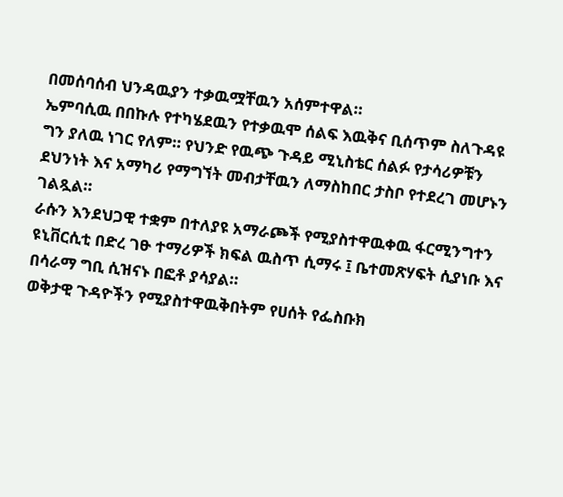በመሰባሰብ ህንዳዉያን ተቃዉሟቸዉን አሰምተዋል።
ኤምባሲዉ በበኩሉ የተካሄደዉን የተቃዉሞ ሰልፍ እዉቅና ቢሰጥም ስለጉዳዩ ግን ያለዉ ነገር የለም። የህንድ የዉጭ ጉዳይ ሚኒስቴር ሰልፉ የታሳሪዎቹን ደህንነት እና አማካሪ የማግኘት መብታቸዉን ለማስከበር ታስቦ የተደረገ መሆኑን ገልጿል።
ራሱን እንደህጋዊ ተቋም በተለያዩ አማራጮች የሚያስተዋዉቀዉ ፋርሚንግተን ዩኒቨርሲቲ በድረ ገፁ ተማሪዎች ክፍል ዉስጥ ሲማሩ ፤ ቤተመጽሃፍት ሲያነቡ እና በሳራማ ግቢ ሲዝናኑ በፎቶ ያሳያል።
ወቅታዊ ጉዳዮችን የሚያስተዋዉቅበትም የሀሰት የፌስቡክ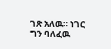ገጽ አለዉ። ነገር ግን ባለፈዉ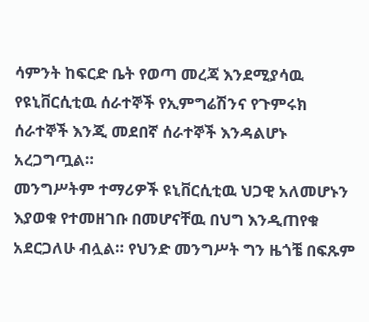ሳምንት ከፍርድ ቤት የወጣ መረጃ እንደሚያሳዉ የዩኒቨርሲቲዉ ሰራተኞች የኢምግሬሽንና የጉምሩክ ሰራተኞች እንጂ መደበኛ ሰራተኞች እንዳልሆኑ አረጋግጧል።
መንግሥትም ተማሪዎች ዩኒቨርሲቲዉ ህጋዊ አለመሆኑን እያወቁ የተመዘገቡ በመሆናቸዉ በህግ እንዲጠየቁ አደርጋለሁ ብሏል። የህንድ መንግሥት ግን ዜጎቼ በፍጹም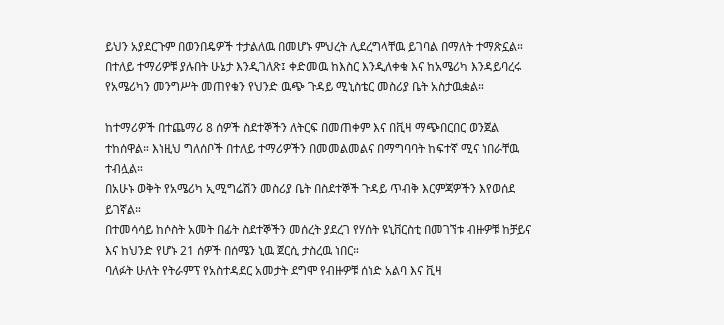ይህን አያደርጉም በወንበዴዎች ተታልለዉ በመሆኑ ምህረት ሊደረግላቸዉ ይገባል በማለት ተማጽኗል።
በተለይ ተማሪዎቹ ያሉበት ሁኔታ እንዲገለጽ፤ ቀድመዉ ከእስር እንዲለቀቁ እና ከአሜሪካ እንዳይባረሩ የአሜሪካን መንግሥት መጠየቁን የህንድ ዉጭ ጉዳይ ሚኒስቴር መስሪያ ቤት አስታዉቋል።

ከተማሪዎች በተጨማሪ 8 ሰዎች ስደተኞችን ለትርፍ በመጠቀም እና በቪዛ ማጭበርበር ወንጀል ተከሰዋል። እነዚህ ግለሰቦች በተለይ ተማሪዎችን በመመልመልና በማግባባት ከፍተኛ ሚና ነበራቸዉ ተብሏል።
በአሁኑ ወቅት የአሜሪካ ኢሚግሬሽን መስሪያ ቤት በስደተኞች ጉዳይ ጥብቅ እርምጃዎችን እየወሰደ ይገኛል።
በተመሳሳይ ከሶስት አመት በፊት ስደተኞችን መሰረት ያደረገ የሃሰት ዩኒቨርስቲ በመገኘቱ ብዙዎቹ ከቻይና እና ከህንድ የሆኑ 21 ሰዎች በሰሜን ኒዉ ጀርሲ ታስረዉ ነበር።
ባለፉት ሁለት የትራምፕ የአስተዳደር አመታት ደግሞ የብዙዎቹ ሰነድ አልባ እና ቪዛ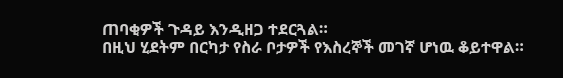ጠባቂዎች ጉዳይ እንዲዘጋ ተደርጓል።
በዚህ ሂደትም በርካታ የስራ ቦታዎች የእስረኞች መገኛ ሆነዉ ቆይተዋል።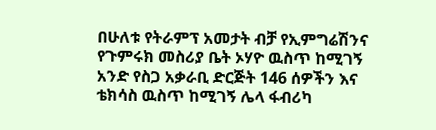በሁለቱ የትራምፕ አመታት ብቻ የኢምግሬሽንና የጉምሩክ መስሪያ ቤት ኦሃዮ ዉስጥ ከሚገኝ አንድ የስጋ አቃራቢ ድርጅት 146 ሰዎችን እና ቴክሳስ ዉስጥ ከሚገኝ ሌላ ፋብሪካ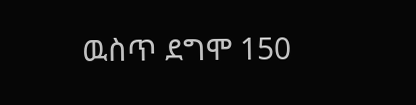ዉስጥ ደግሞ 150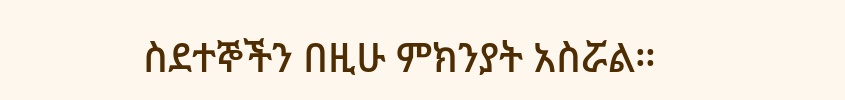ስደተኞችን በዚሁ ምክንያት አስሯል።